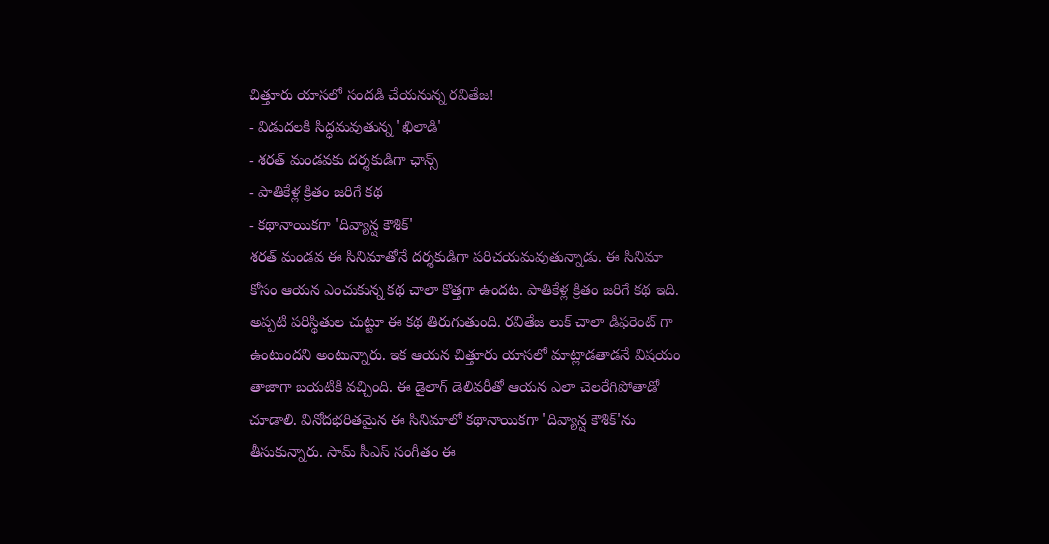చిత్తూరు యాసలో సందడి చేయనున్న రవితేజ!
- విడుదలకి సిద్ధమవుతున్న 'ఖిలాడి'
- శరత్ మండవకు దర్శకుడిగా ఛాన్స్
- పాతికేళ్ల క్రితం జరిగే కథ
- కథానాయికగా 'దివ్యాన్ష కౌశిక్'
శరత్ మండవ ఈ సినిమాతోనే దర్శకుడిగా పరిచయమవుతున్నాడు. ఈ సినిమా కోసం ఆయన ఎంచుకున్న కథ చాలా కొత్తగా ఉందట. పాతికేళ్ల క్రితం జరిగే కథ ఇది. అప్పటి పరిస్థితుల చుట్టూ ఈ కథ తిరుగుతుంది. రవితేజ లుక్ చాలా డిఫరెంట్ గా ఉంటుందని అంటున్నారు. ఇక ఆయన చిత్తూరు యాసలో మాట్లాడతాడనే విషయం తాజాగా బయటికి వచ్చింది. ఈ డైలాగ్ డెలివరీతో ఆయన ఎలా చెలరేగిపోతాడో చూడాలి. వినోదభరితమైన ఈ సినిమాలో కథానాయికగా 'దివ్యాన్ష కౌశిక్'ను తీసుకున్నారు. సామ్ సీఎస్ సంగీతం ఈ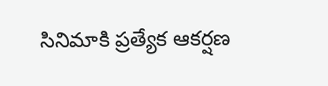సినిమాకి ప్రత్యేక ఆకర్షణ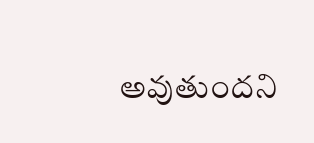అవుతుందని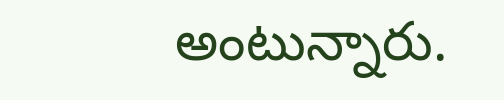అంటున్నారు.